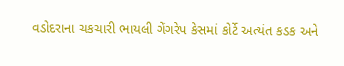વડોદરાના ચકચારી ભાયલી ગેંગરેપ કેસમાં કોર્ટે અત્યંત કડક અને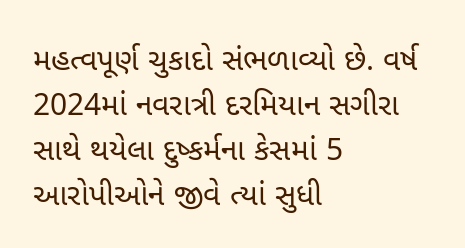મહત્વપૂર્ણ ચુકાદો સંભળાવ્યો છે. વર્ષ 2024માં નવરાત્રી દરમિયાન સગીરા સાથે થયેલા દુષ્કર્મના કેસમાં 5 આરોપીઓને જીવે ત્યાં સુધી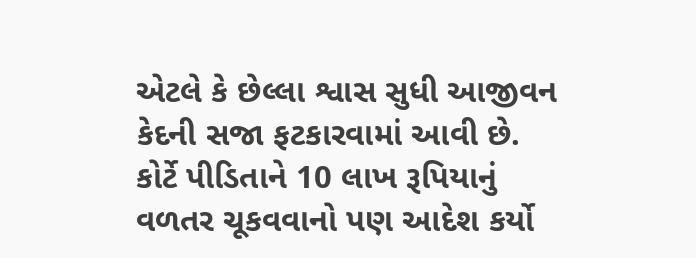એટલે કે છેલ્લા શ્વાસ સુધી આજીવન કેદની સજા ફટકારવામાં આવી છે. કોર્ટે પીડિતાને 10 લાખ રૂપિયાનું વળતર ચૂકવવાનો પણ આદેશ કર્યો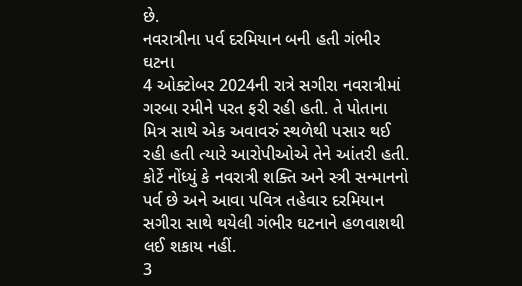છે.
નવરાત્રીના પર્વ દરમિયાન બની હતી ગંભીર ઘટના
4 ઓક્ટોબર 2024ની રાત્રે સગીરા નવરાત્રીમાં ગરબા રમીને પરત ફરી રહી હતી. તે પોતાના મિત્ર સાથે એક અવાવરું સ્થળેથી પસાર થઈ રહી હતી ત્યારે આરોપીઓએ તેને આંતરી હતી. કોર્ટે નોંધ્યું કે નવરાત્રી શક્તિ અને સ્ત્રી સન્માનનો પર્વ છે અને આવા પવિત્ર તહેવાર દરમિયાન સગીરા સાથે થયેલી ગંભીર ઘટનાને હળવાશથી લઈ શકાય નહીં.
3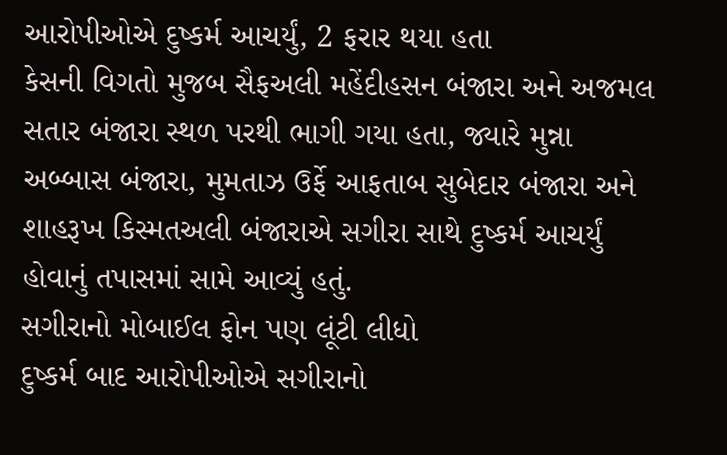આરોપીઓએ દુષ્કર્મ આચર્યું, 2 ફરાર થયા હતા
કેસની વિગતો મુજબ સૈફઅલી મહેંદીહસન બંજારા અને અજમલ સતાર બંજારા સ્થળ પરથી ભાગી ગયા હતા, જ્યારે મુન્ના અબ્બાસ બંજારા, મુમતાઝ ઉર્ફે આફતાબ સુબેદાર બંજારા અને શાહરૂખ કિસ્મતઅલી બંજારાએ સગીરા સાથે દુષ્કર્મ આચર્યું હોવાનું તપાસમાં સામે આવ્યું હતું.
સગીરાનો મોબાઈલ ફોન પણ લૂંટી લીધો
દુષ્કર્મ બાદ આરોપીઓએ સગીરાનો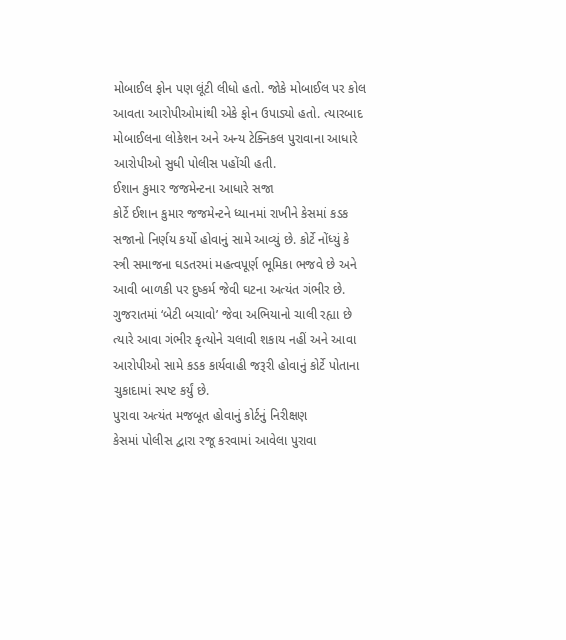મોબાઈલ ફોન પણ લૂંટી લીધો હતો. જોકે મોબાઈલ પર કોલ આવતા આરોપીઓમાંથી એકે ફોન ઉપાડ્યો હતો. ત્યારબાદ મોબાઈલના લોકેશન અને અન્ય ટેક્નિકલ પુરાવાના આધારે આરોપીઓ સુધી પોલીસ પહોંચી હતી.
ઈશાન કુમાર જજમેન્ટના આધારે સજા
કોર્ટે ઈશાન કુમાર જજમેન્ટને ધ્યાનમાં રાખીને કેસમાં કડક સજાનો નિર્ણય કર્યો હોવાનું સામે આવ્યું છે. કોર્ટે નોંધ્યું કે સ્ત્રી સમાજના ઘડતરમાં મહત્વપૂર્ણ ભૂમિકા ભજવે છે અને આવી બાળકી પર દુષ્કર્મ જેવી ઘટના અત્યંત ગંભીર છે. ગુજરાતમાં ‘બેટી બચાવો’ જેવા અભિયાનો ચાલી રહ્યા છે ત્યારે આવા ગંભીર કૃત્યોને ચલાવી શકાય નહીં અને આવા આરોપીઓ સામે કડક કાર્યવાહી જરૂરી હોવાનું કોર્ટે પોતાના ચુકાદામાં સ્પષ્ટ કર્યું છે.
પુરાવા અત્યંત મજબૂત હોવાનું કોર્ટનું નિરીક્ષણ
કેસમાં પોલીસ દ્વારા રજૂ કરવામાં આવેલા પુરાવા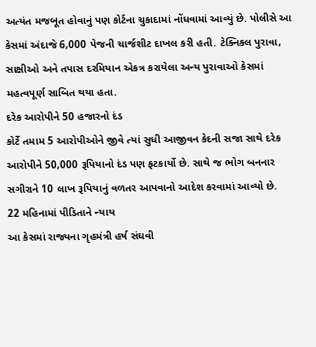અત્યંત મજબૂત હોવાનું પણ કોર્ટના ચુકાદામાં નોંધવામાં આવ્યું છે. પોલીસે આ કેસમાં અંદાજે 6,000 પેજની ચાર્જશીટ દાખલ કરી હતી. ટેક્નિકલ પુરાવા, સાક્ષીઓ અને તપાસ દરમિયાન એકત્ર કરાયેલા અન્ય પુરાવાઓ કેસમાં મહત્વપૂર્ણ સાબિત થયા હતા.
દરેક આરોપીને 50 હજારનો દંડ
કોર્ટે તમામ 5 આરોપીઓને જીવે ત્યાં સુધી આજીવન કેદની સજા સાથે દરેક આરોપીને 50,000 રૂપિયાનો દંડ પણ ફટકાર્યો છે. સાથે જ ભોગ બનનાર સગીરાને 10 લાખ રૂપિયાનું વળતર આપવાનો આદેશ કરવામાં આવ્યો છે.
22 મહિનામાં પીડિતાને ન્યાય
આ કેસમાં રાજ્યના ગૃહમંત્રી હર્ષ સંઘવી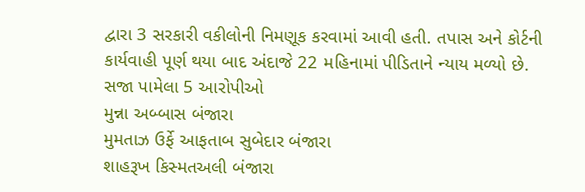દ્વારા 3 સરકારી વકીલોની નિમણૂક કરવામાં આવી હતી. તપાસ અને કોર્ટની કાર્યવાહી પૂર્ણ થયા બાદ અંદાજે 22 મહિનામાં પીડિતાને ન્યાય મળ્યો છે.
સજા પામેલા 5 આરોપીઓ
મુન્ના અબ્બાસ બંજારા
મુમતાઝ ઉર્ફે આફતાબ સુબેદાર બંજારા
શાહરૂખ કિસ્મતઅલી બંજારા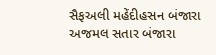સૈફઅલી મહેંદીહસન બંજારા
અજમલ સતાર બંજારા